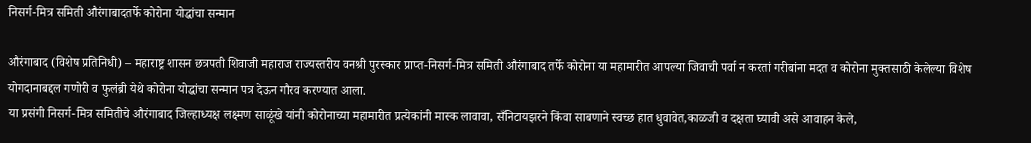निसर्ग-मित्र समिती औरंगाबादतर्फे कोरोना योद्धांचा सन्मान

औरंगाबाद (विशेष प्रतिनिधी) – महाराष्ट्र शासन छत्रपती शिवाजी महाराज राज्यस्तरीय वनश्री पुरस्कार प्राप्त-निसर्ग-मित्र समिती औरंगाबाद तर्फे कोरोना या महामारीत आपल्या जिवाची पर्वा न करतां गरीबांना मदत व कोरोना मुक्तसाठी केलेल्या विशेष योगदानाबद्दल गणोरी व फुलंब्री येथे कोरोना योद्धांचा सन्मान पत्र देऊन गौरव करण्यात आला.
या प्रसंगी निसर्ग-मित्र समितीचे औरंगाबाद जिल्हाध्यक्ष लक्ष्मण साळूंखे यांनी कोरोनाच्या महामारीत प्रत्येकांनी मास्क लावावा, सँनिटायझरने किंवा साबणाने स्वच्छ हात धुवावेत,काळजी व दक्षता घ्यावी असे आवाहन केले,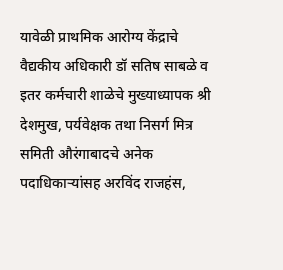यावेळी प्राथमिक आरोग्य केंद्राचे वैद्यकीय अधिकारी डॉ सतिष साबळे व इतर कर्मचारी शाळेचे मुख्याध्यापक श्री देशमुख, पर्यवेक्षक तथा निसर्ग मित्र समिती औरंगाबादचे अनेक पदाधिकाऱ्यांसह अरविंद राजहंस,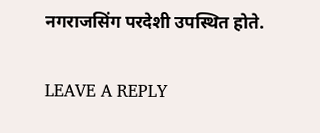नगराजसिंग परदेशी उपस्थित होते.

LEAVE A REPLY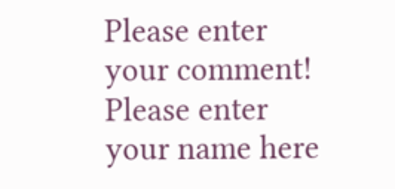Please enter your comment!
Please enter your name here